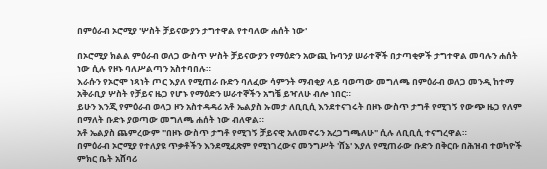በምዕራብ ኦሮሚያ 'ሦስት ቻይናውያን ታግተዋል የተባለው ሐሰት ነው'

በኦሮሚያ ክልል ምዕራብ ወለጋ ውስጥ ሦስት ቻይናውያን የማዕድን አውጪ ኩባንያ ሠራተኞች በታጣቂዎች ታግተዋል መባሉን ሐሰት ነው ሲሉ የዞኑ ባለሥልጣን አስተባበሉ።
እራሱን የኦሮሞ ነጻነት ጦር እያለ የሚጠራ ቡድን ባለፈው ሳምንት ማብቂያ ላይ ባወጣው መግለጫ በምዕራብ ወለጋ መንዲ ከተማ አቅራቢያ ሦስት የቻይና ዜጋ የሆኑ የማዕድን ሠራተኞችን አግቼ ይዣለሁ ብሎ ነበር።
ይሁን እንጂ የምዕራብ ወላጋ ዞን አስተዳዳሪ አቶ ኤልያስ ኡመታ ለቢቢሲ እንደተናገሩት በዞኑ ውስጥ ታግቶ የሚገኝ የውጭ ዜጋ የለም በማለት ቡድኑ ያወጣው መግለጫ ሐሰት ነው ብለዋል።
አቶ ኤልያስ ጨምረውም "በዞኑ ውስጥ ታግቶ የሚገኝ ቻይናዊ አለመኖሩን አረጋግጫለሁ" ሲሉ ለቢቢሲ ተናግረዋል።
በምዕራብ ኦሮሚያ የተለያዩ ጥቃቶችን እንደሚፈጽም የሚነገረውና መንግሥት 'ሸኔ' እያለ የሚጠራው ቡድን በቅርቡ በሕዝብ ተወካዮች ምክር ቤት አሸባሪ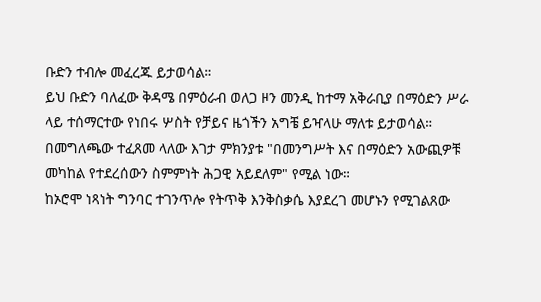ቡድን ተብሎ መፈረጁ ይታወሳል።
ይህ ቡድን ባለፈው ቅዳሜ በምዕራብ ወለጋ ዞን መንዲ ከተማ አቅራቢያ በማዕድን ሥራ ላይ ተሰማርተው የነበሩ ሦስት የቻይና ዜጎችን አግቼ ይዣላሁ ማለቱ ይታወሳል።
በመግለጫው ተፈጸመ ላለው እገታ ምክንያቱ "በመንግሥት እና በማዕድን አውጪዎቹ መካከል የተደረሰውን ስምምነት ሕጋዊ አይደለም" የሚል ነው።
ከኦሮሞ ነጻነት ግንባር ተገንጥሎ የትጥቅ እንቅስቃሴ እያደረገ መሆኑን የሚገልጸው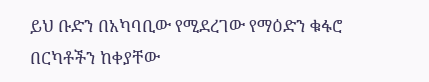ይህ ቡድን በአካባቢው የሚደረገው የማዕድን ቁፋሮ በርካቶችን ከቀያቸው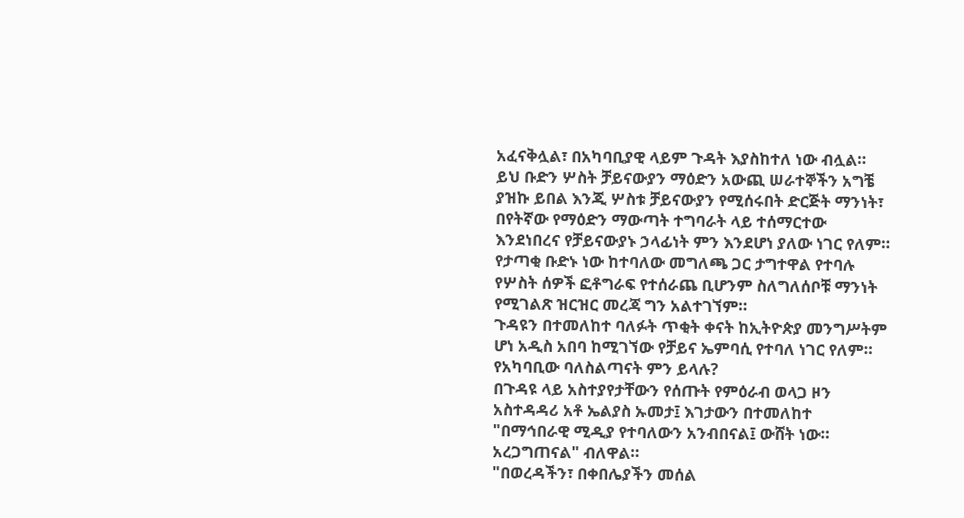አፈናቅሏል፣ በአካባቢያዊ ላይም ጉዳት እያስከተለ ነው ብሏል።
ይህ ቡድን ሦስት ቻይናውያን ማዕድን አውጪ ሠራተኞችን አግቼ ያዝኩ ይበል እንጂ ሦስቱ ቻይናውያን የሚሰሩበት ድርጅት ማንነት፣ በየትኛው የማዕድን ማውጣት ተግባራት ላይ ተሰማርተው እንደነበረና የቻይናውያኑ ኃላፊነት ምን እንደሆነ ያለው ነገር የለም።
የታጣቂ ቡድኑ ነው ከተባለው መግለጫ ጋር ታግተዋል የተባሉ የሦስት ሰዎች ፎቶግራፍ የተሰራጨ ቢሆንም ስለግለሰቦቹ ማንነት የሚገልጽ ዝርዝር መረጃ ግን አልተገኘም።
ጉዳዩን በተመለከተ ባለፉት ጥቂት ቀናት ከኢትዮጵያ መንግሥትም ሆነ አዲስ አበባ ከሚገኘው የቻይና ኤምባሲ የተባለ ነገር የለም።
የአካባቢው ባለስልጣናት ምን ይላሉ?
በጉዳዩ ላይ አስተያየታቸውን የሰጡት የምዕራብ ወላጋ ዞን አስተዳዳሪ አቶ ኤልያስ ኡመታ፤ እገታውን በተመለከተ "በማኅበራዊ ሚዲያ የተባለውን አንብበናል፤ ውሸት ነው። አረጋግጠናል" ብለዋል።
"በወረዳችን፣ በቀበሌያችን መሰል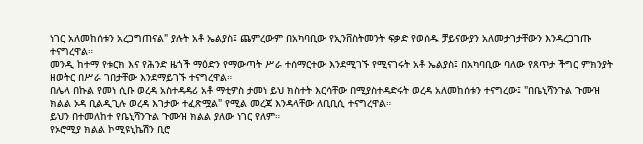ነገር አለመከሰቱን አረጋግጠናል" ያሉት አቶ ኤልያስ፤ ጨምረውም በአካባቢው የኢንቨስትመንት ፍቃድ የወሰዱ ቻይናውያን አለመታገታቸውን እንዳረጋገጡ ተናግረዋል።
መንዲ ከተማ የቱርክ እና የሕንድ ዜጎች ማዕድን የማውጣት ሥራ ተሰማርተው እንደሚገኙ የሚናገሩት አቶ ኤልያስ፤ በአካባቢው ባለው የጸጥታ ችግር ምክንያት ዘወትር በሥራ ገበታቸው እንደማይገኙ ተናግረዋል።
በሌላ በኩል የመነ ሲቡ ወረዳ አስተዳዳሪ አቶ ማቲዎስ ታመነ ይህ ክስተት እርሳቸው በሚያስተዳድሩት ወረዳ አለመከሰቱን ተናግረው፤ "በቤኒሻንጉል ጉሙዝ ክልል ኦዳ ቢልዲጊሉ ወረዳ እገታው ተፈጽሟል" የሚል መረጃ እንዳላቸው ለቢቢሲ ተናግረዋል።
ይህን በተመለከተ የቤኒሻንጉል ጉሙዝ ክልል ያለው ነገር የለም።
የኦሮሚያ ክልል ኮሚዩኒኬሽን ቢሮ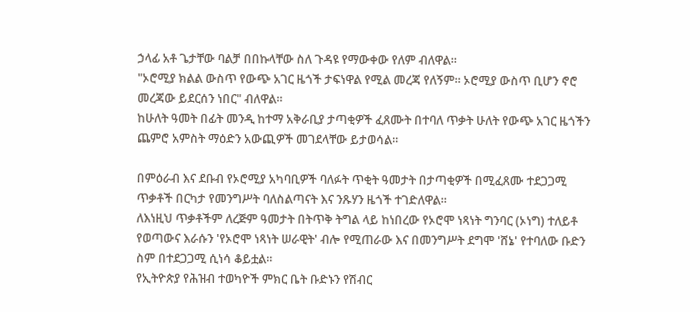ኃላፊ አቶ ጌታቸው ባልቻ በበኩላቸው ስለ ጉዳዩ የማውቀው የለም ብለዋል።
"ኦሮሚያ ክልል ውስጥ የውጭ አገር ዜጎች ታፍነዋል የሚል መረጃ የለኝም። ኦሮሚያ ውስጥ ቢሆን ኖሮ መረጃው ይደርሰን ነበር" ብለዋል።
ከሁለት ዓመት በፊት መንዲ ከተማ አቅራቢያ ታጣቂዎች ፈጸሙት በተባለ ጥቃት ሁለት የውጭ አገር ዜጎችን ጨምሮ አምስት ማዕድን አውጪዎች መገደላቸው ይታወሳል።

በምዕራብ እና ደቡብ የኦሮሚያ አካባቢዎች ባለፉት ጥቂት ዓመታት በታጣቂዎች በሚፈጸሙ ተደጋጋሚ ጥቃቶች በርካታ የመንግሥት ባለስልጣናት እና ንጹሃን ዜጎች ተገድለዋል።
ለእነዚህ ጥቃቶችም ለረጅም ዓመታት በትጥቅ ትግል ላይ ከነበረው የኦሮሞ ነጻነት ግንባር (ኦነግ) ተለይቶ የወጣውና እራሱን 'የኦሮሞ ነጻነት ሠራዊት' ብሎ የሚጠራው እና በመንግሥት ደግሞ 'ሸኔ' የተባለው ቡድን ስም በተደጋጋሚ ሲነሳ ቆይቷል።
የኢትዮጵያ የሕዝብ ተወካዮች ምክር ቤት ቡድኑን የሽብር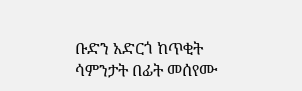ቡድን አድርጎ ከጥቂት ሳምንታት በፊት መሰየሙ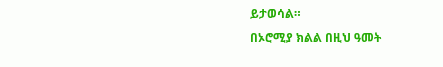ይታወሳል።
በኦሮሚያ ክልል በዚህ ዓመት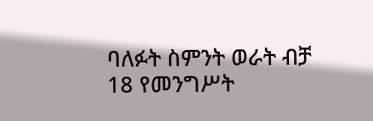ባለፉት ስምንት ወራት ብቻ 18 የመንግሥት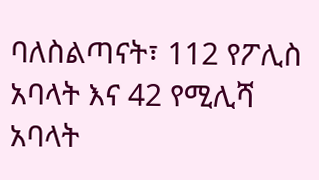ባለስልጣናት፣ 112 የፖሊስ አባላት እና 42 የሚሊሻ አባላት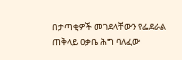በታጣቂዎች መገደላቸውን የፌደራል ጠቅላይ ዐቃቤ ሕግ ባለፈው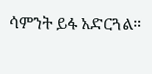ሳምንት ይፋ አድርጓል።